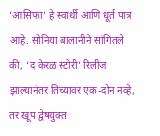‘आसिफा’ हे स्वार्थी आणि धूर्त पात्र आहे. सोनिया बालानीने सांगितले की, ‘द केरळ स्टोरी’ रिलीज झाल्यानंतर तिच्यावर एक-दोन नव्हे, तर खूप द्वेषयुक्त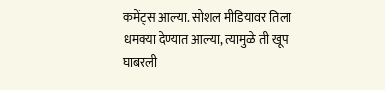कमेंट्स आल्या. सोशल मीडियावर तिला धमक्या देण्यात आल्या, त्यामुळे ती खूप घाबरली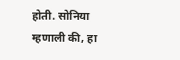होती. सोनिया म्हणाली की, हा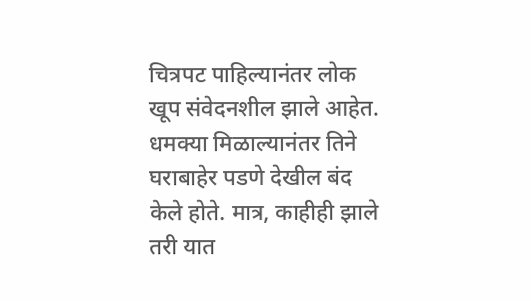चित्रपट पाहिल्यानंतर लोक खूप संवेदनशील झाले आहेत. धमक्या मिळाल्यानंतर तिने घराबाहेर पडणे देखील बंद केले होते. मात्र, काहीही झाले तरी यात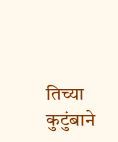तिच्या कुटुंबाने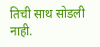तिची साथ सोडली नाही.